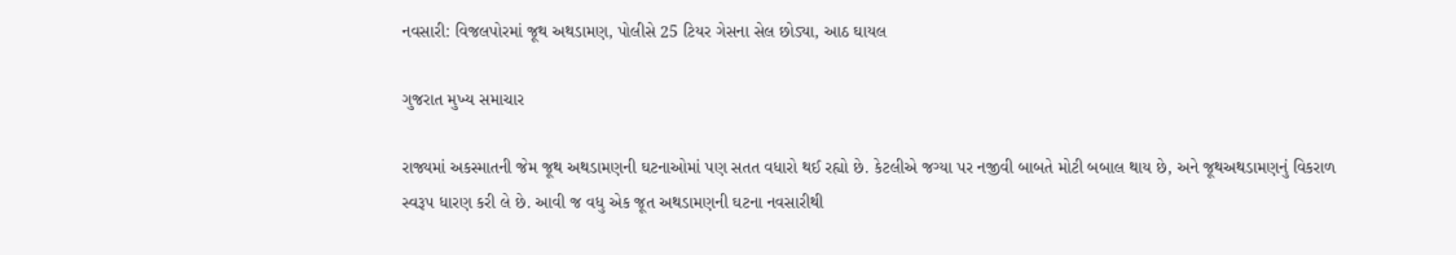નવસારી: વિજલપોરમાં જૂથ અથડામણ, પોલીસે 25 ટિયર ગેસના સેલ છોડ્યા, આઠ ઘાયલ

ગુજરાત મુખ્ય સમાચાર

રાજ્યમાં અકસ્માતની જેમ જૂથ અથડામણની ઘટનાઓમાં પણ સતત વધારો થઈ રહ્યો છે. કેટલીએ જગ્યા પર નજીવી બાબતે મોટી બબાલ થાય છે, અને જૂથઅથડામણનું વિકરાળ સ્વરૂપ ધારણ કરી લે છે. આવી જ વધુ એક જૂત અથડામણની ઘટના નવસારીથી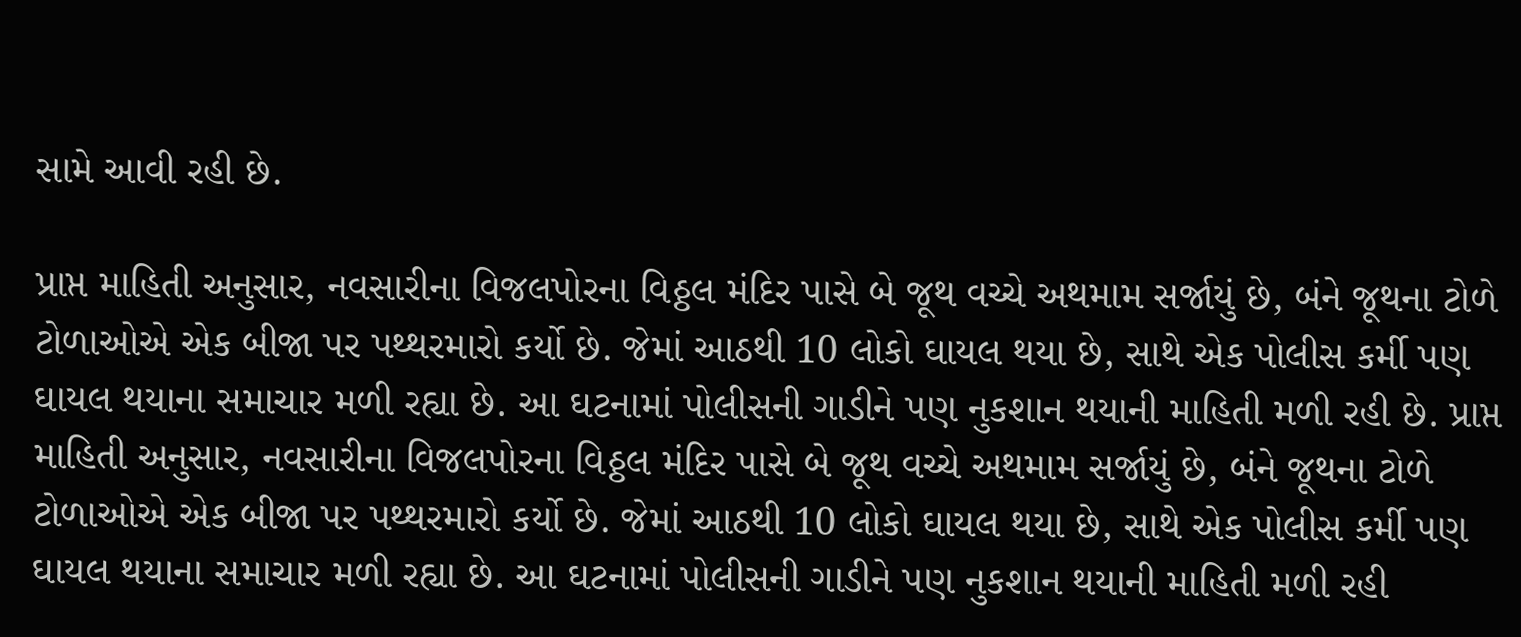સામે આવી રહી છે.

પ્રાપ્ત માહિતી અનુસાર, નવસારીના વિજલપોરના વિઠ્ઠલ મંદિર પાસે બે જૂથ વચ્ચે અથમામ સર્જાયું છે, બંને જૂથના ટોળે ટોળાઓએ એક બીજા પર પથ્થરમારો કર્યો છે. જેમાં આઠથી 10 લોકો ઘાયલ થયા છે, સાથે એક પોલીસ કર્મી પણ ઘાયલ થયાના સમાચાર મળી રહ્યા છે. આ ઘટનામાં પોલીસની ગાડીને પણ નુકશાન થયાની માહિતી મળી રહી છે. પ્રાપ્ત માહિતી અનુસાર, નવસારીના વિજલપોરના વિઠ્ઠલ મંદિર પાસે બે જૂથ વચ્ચે અથમામ સર્જાયું છે, બંને જૂથના ટોળે ટોળાઓએ એક બીજા પર પથ્થરમારો કર્યો છે. જેમાં આઠથી 10 લોકો ઘાયલ થયા છે, સાથે એક પોલીસ કર્મી પણ ઘાયલ થયાના સમાચાર મળી રહ્યા છે. આ ઘટનામાં પોલીસની ગાડીને પણ નુકશાન થયાની માહિતી મળી રહી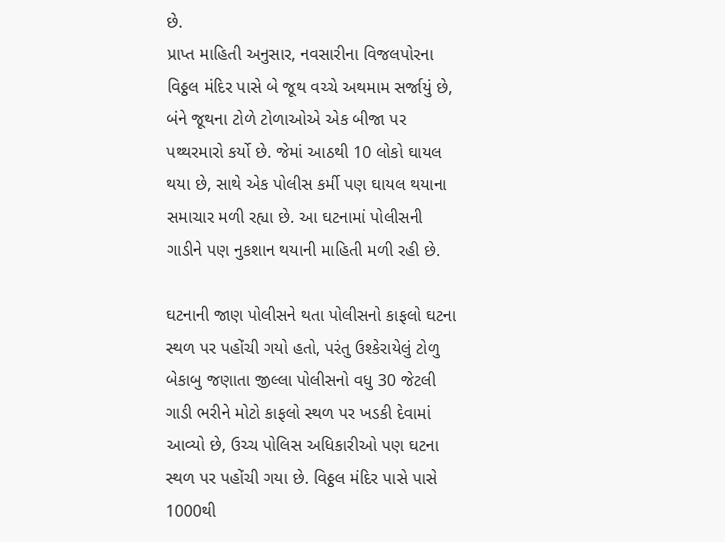છે.
પ્રાપ્ત માહિતી અનુસાર, નવસારીના વિજલપોરના વિઠ્ઠલ મંદિર પાસે બે જૂથ વચ્ચે અથમામ સર્જાયું છે, બંને જૂથના ટોળે ટોળાઓએ એક બીજા પર પથ્થરમારો કર્યો છે. જેમાં આઠથી 10 લોકો ઘાયલ થયા છે, સાથે એક પોલીસ કર્મી પણ ઘાયલ થયાના સમાચાર મળી રહ્યા છે. આ ઘટનામાં પોલીસની ગાડીને પણ નુકશાન થયાની માહિતી મળી રહી છે.

ઘટનાની જાણ પોલીસને થતા પોલીસનો કાફલો ઘટના સ્થળ પર પહોંચી ગયો હતો, પરંતુ ઉશ્કેરાયેલું ટોળુ બેકાબુ જણાતા જીલ્લા પોલીસનો વધુ 30 જેટલી ગાડી ભરીને મોટો કાફલો સ્થળ પર ખડકી દેવામાં આવ્યો છે, ઉચ્ચ પોલિસ અધિકારીઓ પણ ઘટના સ્થળ પર પહોંચી ગયા છે. વિઠ્ઠલ મંદિર પાસે પાસે 1000થી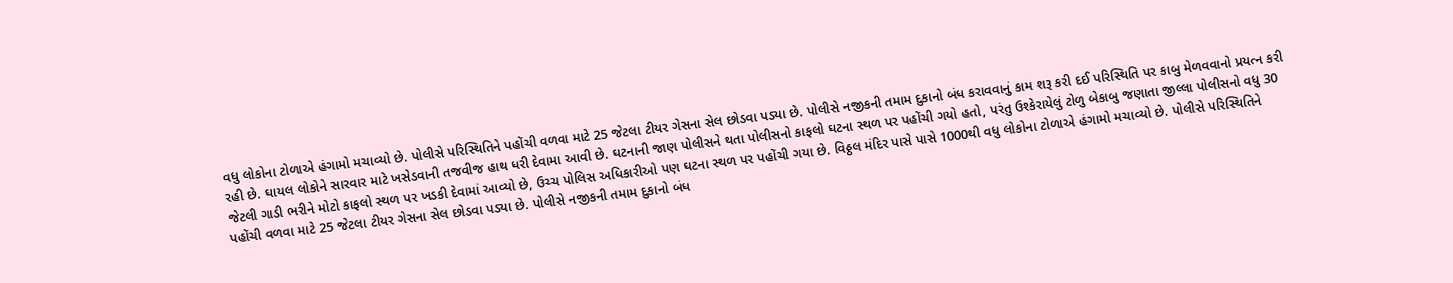વધુ લોકોના ટોળાએ હંગામો મચાવ્યો છે. પોલીસે પરિસ્થિતિને પહોંચી વળવા માટે 25 જેટલા ટીયર ગેસના સેલ છોડવા પડ્યા છે. પોલીસે નજીકની તમામ દુકાનો બંધ કરાવવાનું કામ શરૂ કરી દઈ પરિસ્થિતિ પર કાબુ મેળવવાનો પ્રયત્ન કરી રહી છે. ઘાયલ લોકોને સારવાર માટે ખસેડવાની તજવીજ હાથ ધરી દેવામા આવી છે. ઘટનાની જાણ પોલીસને થતા પોલીસનો કાફલો ઘટના સ્થળ પર પહોંચી ગયો હતો, પરંતુ ઉશ્કેરાયેલું ટોળુ બેકાબુ જણાતા જીલ્લા પોલીસનો વધુ 30 જેટલી ગાડી ભરીને મોટો કાફલો સ્થળ પર ખડકી દેવામાં આવ્યો છે, ઉચ્ચ પોલિસ અધિકારીઓ પણ ઘટના સ્થળ પર પહોંચી ગયા છે. વિઠ્ઠલ મંદિર પાસે પાસે 1000થી વધુ લોકોના ટોળાએ હંગામો મચાવ્યો છે. પોલીસે પરિસ્થિતિને પહોંચી વળવા માટે 25 જેટલા ટીયર ગેસના સેલ છોડવા પડ્યા છે. પોલીસે નજીકની તમામ દુકાનો બંધ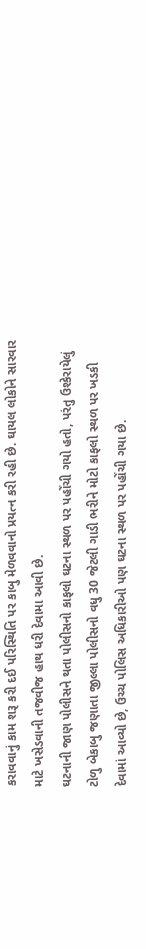કરાવવાનું કામ શરૂ કરી દઈ પરિસ્થિતિ પર કાબુ મેળવવાનો પ્રયત્ન કરી રહી છે. ઘાયલ લોકોને સારવાર માટે ખસેડવાની તજવીજ હાથ ધરી દેવામા આવી છે.
ઘટનાની જાણ પોલીસને થતા પોલીસનો કાફલો ઘટના સ્થળ પર પહોંચી ગયો હતો, પરંતુ ઉશ્કેરાયેલું ટોળુ બેકાબુ જણાતા જીલ્લા પોલીસનો વધુ 30 જેટલી ગાડી ભરીને મોટો કાફલો સ્થળ પર ખડકી દેવામાં આવ્યો છે, ઉચ્ચ પોલિસ અધિકારીઓ પણ ઘટના સ્થળ પર પહોંચી ગયા છે.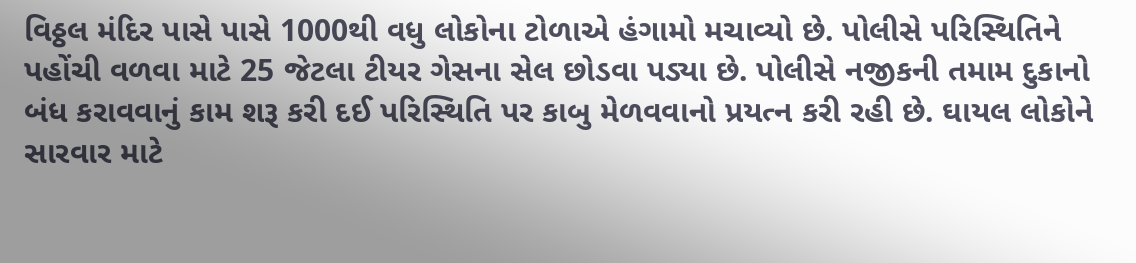વિઠ્ઠલ મંદિર પાસે પાસે 1000થી વધુ લોકોના ટોળાએ હંગામો મચાવ્યો છે. પોલીસે પરિસ્થિતિને પહોંચી વળવા માટે 25 જેટલા ટીયર ગેસના સેલ છોડવા પડ્યા છે. પોલીસે નજીકની તમામ દુકાનો બંધ કરાવવાનું કામ શરૂ કરી દઈ પરિસ્થિતિ પર કાબુ મેળવવાનો પ્રયત્ન કરી રહી છે. ઘાયલ લોકોને સારવાર માટે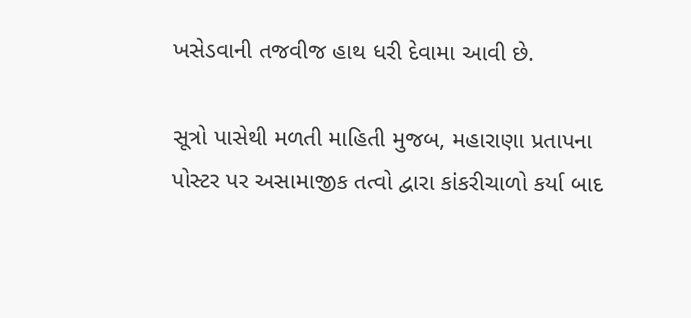ખસેડવાની તજવીજ હાથ ધરી દેવામા આવી છે.

સૂત્રો પાસેથી મળતી માહિતી મુજબ, મહારાણા પ્રતાપના પોસ્ટર પર અસામાજીક તત્વો દ્વારા કાંકરીચાળો કર્યા બાદ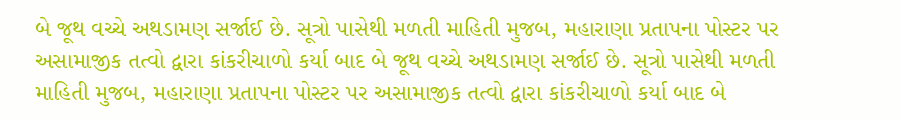બે જૂથ વચ્ચે અથડામણ સર્જાઈ છે. સૂત્રો પાસેથી મળતી માહિતી મુજબ, મહારાણા પ્રતાપના પોસ્ટર પર અસામાજીક તત્વો દ્વારા કાંકરીચાળો કર્યા બાદ બે જૂથ વચ્ચે અથડામણ સર્જાઈ છે. સૂત્રો પાસેથી મળતી માહિતી મુજબ, મહારાણા પ્રતાપના પોસ્ટર પર અસામાજીક તત્વો દ્વારા કાંકરીચાળો કર્યા બાદ બે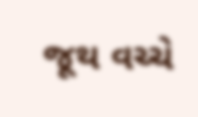જૂથ વચ્ચે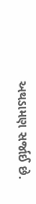અથડામણ સર્જાઈ છે.